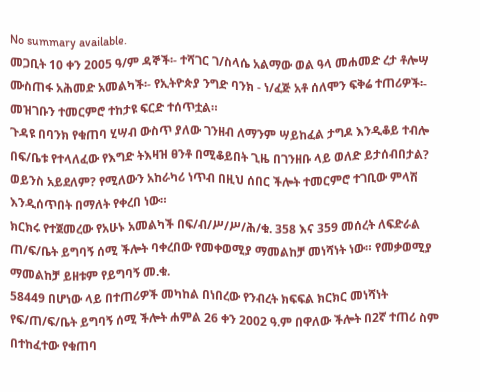No summary available.
መጋቢት 10 ቀን 2005 ዓ/ም ዳኞች፡- ተሻገር ገ/ስላሴ አልማው ወል ዓላ መሐመድ ረታ ቶሎሣ ሙስጠፋ አሕመድ አመልካች፡- የኢትዮጵያ ንግድ ባንክ - ነ/ፈጅ አቶ ሰለሞን ፍቅሬ ተጠሪዎች፡-
መዝገቡን ተመርምሮ ተከታዩ ፍርድ ተሰጥቷል።
ጉዳዩ በባንክ የቁጠባ ሂሣብ ውስጥ ያለው ገንዘብ ለማንም ሣይከፈል ታግዶ እንዲቆይ ተብሎ በፍ/ቤቱ የተላለፈው የእግድ ትእዛዝ ፀንቶ በሚቆይበት ጊዜ በገንዘቡ ላይ ወለድ ይታሰብበታል? ወይንስ አይደለም? የሚለውን አከራካሪ ነጥብ በዚህ ሰበር ችሎት ተመርምሮ ተገቢው ምላሽ እንዲሰጥበት በማለት የቀረበ ነው።
ክርክሩ የተጀመረው የአሁኑ አመልካች በፍ/ብ/ሥ/ሥ/ሕ/ቁ. 358 እና 359 መሰረት ለፍድራል ጠ/ፍ/ቤት ይግባኝ ሰሚ ችሎት ባቀረበው የመቀወሚያ ማመልከቻ መነሻነት ነው። የመቃወሚያ ማመልከቻ ይዘቱም የይግባኝ መ.ቁ.
58449 በሆነው ላይ በተጠሪዎች መካከል በነበረው የንብረት ክፍፍል ክርክር መነሻነት የፍ/ጠ/ፍ/ቤት ይግባኝ ሰሚ ችሎት ሐምል 26 ቀን 2002 ዓ.ም በዋለው ችሎት በ2ኛ ተጠሪ ስም በተከፈተው የቁጠባ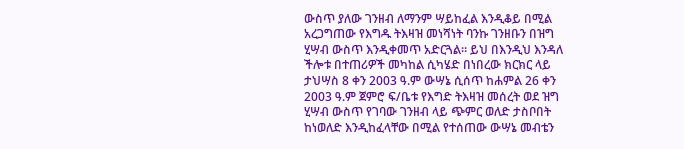ውስጥ ያለው ገንዘብ ለማንም ሣይከፈል እንዲቆይ በሚል አረጋግጠው የእግዱ ትእዛዝ መነሻነት ባንኩ ገንዘቡን በዝግ ሂሣብ ውስጥ እንዲቀመጥ አድርጓል። ይህ በእንዲህ እንዳለ ችሎቱ በተጠሪዎች መካከል ሲካሄድ በነበረው ክርክር ላይ ታህሣስ 8 ቀን 2003 ዓ.ም ውሣኔ ሲሰጥ ከሐምል 26 ቀን 2003 ዓ.ም ጀምሮ ፍ/ቤቱ የእግድ ትእዛዝ መሰረት ወደ ዝግ ሂሣብ ውስጥ የገባው ገንዘብ ላይ ጭምር ወለድ ታስቦበት ከነወለድ እንዲከፈላቸው በሚል የተሰጠው ውሣኔ መብቴን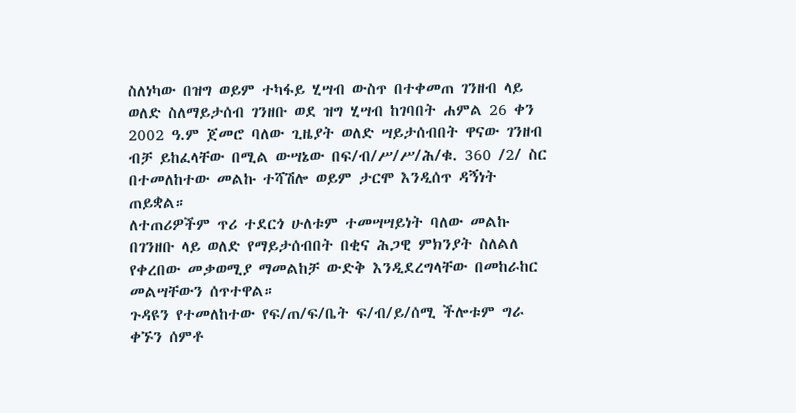ስለነካው በዝግ ወይም ተካፋይ ሂሣብ ውስጥ በተቀመጠ ገንዘብ ላይ ወለድ ስለማይታሰብ ገንዘቡ ወደ ዝግ ሂሣብ ከገባበት ሐምል 26 ቀን 2002 ዓ.ም ጀመሮ ባለው ጊዜያት ወለድ ሣይታሰብበት ዋናው ገንዘብ ብቻ ይከፈላቸው በሚል ውሣኔው በፍ/ብ/ሥ/ሥ/ሕ/ቁ. 360 /2/ ስር በተመለከተው መልኩ ተሻሽሎ ወይም ታርሞ እንዲሰጥ ዳኝነት ጠይቋል።
ለተጠሪዎችም ጥሪ ተደርጎ ሁለቱም ተመሣሣይነት ባለው መልኩ በገንዘቡ ላይ ወለድ የማይታሰብበት በቂና ሕጋዊ ምክንያት ስለልለ የቀረበው መቃወሚያ ማመልከቻ ውድቅ እንዲደረግላቸው በመከራከር መልሣቸውን ሰጥተዋል።
ጉዳዩን የተመለከተው የፍ/ጠ/ፍ/ቤት ፍ/ብ/ይ/ሰሚ ችሎቱም ግራ ቀኙን ሰምቶ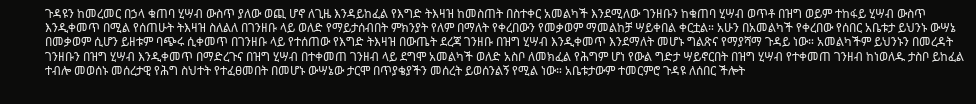ጉዳዩን ከመረመር በኃላ ቁጠባ ሂሣብ ውስጥ ያለው ወጪ ሆኖ ለጊዜ እንዳይከፈል የእግድ ትእዛዝ ከመስጠት በስተቀር አመልካች እንደሚለው ገንዘቡን ከቁጠባ ሂሣብ ወጥቶ በዝግ ወይም ተከፋይ ሂሣብ ውስጥ እንዲቀመጥ በሚል የሰጠሁት ትእዛዝ ስለልለ በገንዘቡ ላይ ወለድ የማይታሰብበት ምክንያት የለም በማለት የቀረበውን የመቃወም ማመልከቻ ሣይቀበል ቀርቷል። አሁን በአመልካች የቀረበው የሰበር አቤቱታ ይህንኑ ውሣኔ በመቃወም ሲሆን ይዘቱም ባጭሩ ሲቀመጥ በገንዘቡ ላይ የተሰጠው የእግድ ትእዛዝ በውጤት ደረጃ ገንዘቡ በዝግ ሂሣብ እንዲቀመጥ እንደማለት መሆኑ ግልጽና የማያሻማ ጉዳይ ነው። አመልካችም ይህንኑን በመረዳት ገንዘቡን በዝግ ሂሣብ እንዲቀመጥ በማድረጉና በዝግ ሂሣብ በተቀመጠ ገንዘብ ላይ ደግሞ አመልካች ወለድ አስቦ ለመክፈል የሕግም ሆነ የውል ግድታ ሣይኖርበት በዝግ ሂሣብ የተቀመጠ ገንዘብ ከነወለዱ ታስቦ ይከፈል ተብሎ መወሰኑ መሰረታዊ የሕግ ስህተት የተፈፀመበት በመሆኑ ውሣኔው ታርሞ በጥያቄያችን መሰረት ይወሰንልኝ የሚል ነው። አቤቱታውም ተመርምሮ ጉዳዩ ለሰበር ችሎት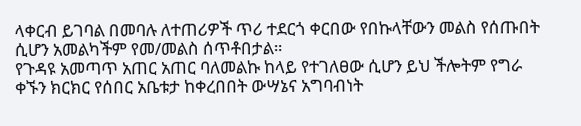ላቀርብ ይገባል በመባሉ ለተጠሪዎች ጥሪ ተደርጎ ቀርበው የበኩላቸውን መልስ የሰጡበት ሲሆን አመልካችም የመ/መልስ ሰጥቶበታል።
የጉዳዩ አመጣጥ አጠር አጠር ባለመልኩ ከላይ የተገለፀው ሲሆን ይህ ችሎትም የግራ ቀኙን ክርክር የሰበር አቤቱታ ከቀረበበት ውሣኔና አግባብነት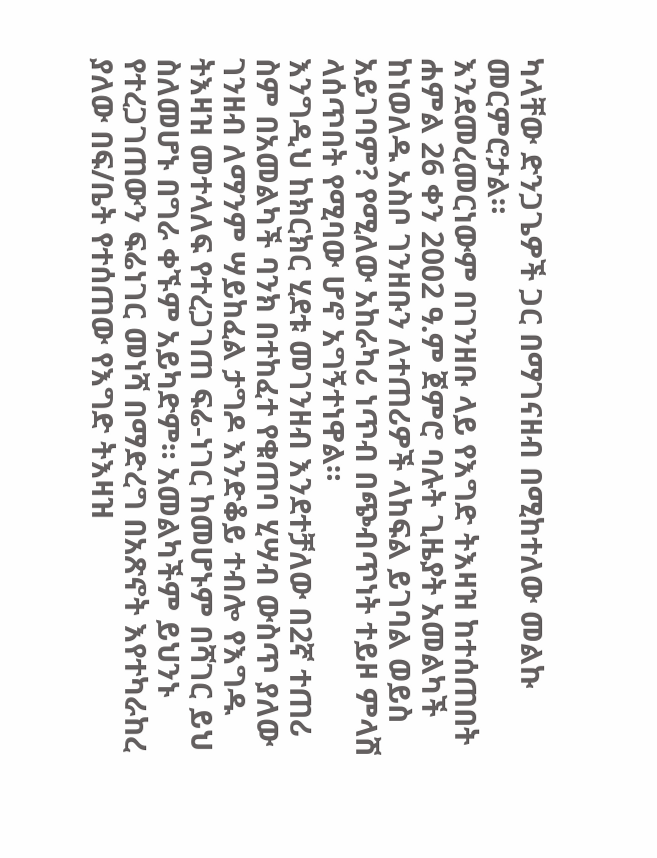ካላቸው ድንጋጌዎች ጋር በማገናዘብ በሚከተለው መልኩ መርምሮታል።
እንደመረመርነውም በገንዘቡ ላይ የእግድ ትእዛዝ ከተሰጠበት ሐምል 26 ቀን 2002 ዓ.ም ጀምሮ ባሉት ጊዜያት አመልካች ከነወለዱ አስቦ ገንዘቡን ለተጠሪዎች ላከፍል ይገባል ወይስ አይገባም? የሚለው አከራካሪ ነጥብ በጭብጥነት ተይዞ ምላሽ ላሰጥበት የሚባው ሆኖ አግኝተነዋል።
እንግዲህ ከክርክር ሂደቱ መገንዘብ እንደተቻለው በ2ኛ ተጠሪ ስም በአመልካች ባንክ በተከፈተ የቁጠባ ሂሣብ ውስጥ ያለው ገንዘብ ለማንም ሣይከፈል ታግዶ እንድቆይ ተብሎ የእግዱ ትእዛዝ መተላለፍ የተረጋገጠ ፍሬ-ነገር ከመሆኑም በሻገር ይህ ስለመሆኑ በግራ ቀኙም አይካድም። አመልካችም ይህንኑ የተረጋገጠውን ፍሬነገር መነሻ በማድረግ በአጽኖት እየተካራከረ ያለው በፍ/ቤት የተሰጠው የእግድ ትእዛዝ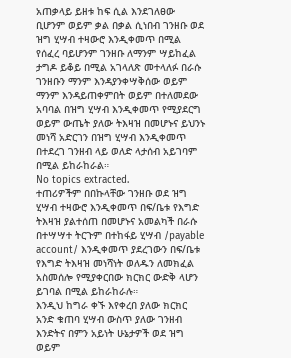አጠቃላይ ይዘቱ ከፍ ሲል እንደገለፀው ቢሆንም ወይም ቃል በቃል ሲነበብ ገንዘቡ ወደ ዝግ ሂሣብ ተዛውሮ እንዲቀመጥ በሚል የሰፈረ ባይሆንም ገንዘቡ ለማንም ሣይከፈል ታግዶ ይቆይ በሚል አገላለጽ መተላለፉ በራሱ ገንዘቡን ማንም እንዳያንቀሣቅሰው ወይም ማንም እንዳይጠቀምበት ወይም በተለመደው አባባል በዝግ ሂሣብ እንዲቀመጥ የሚያደርግ ወይም ውጤት ያለው ትእዛዝ በመሆኑና ይህንኑ መነሻ አድርገን በዝግ ሂሣብ እንዲቀመጥ በተደረገ ገንዘብ ላይ ወለድ ላታሰብ አይገባም በሚል ይከራከራል።
No topics extracted.
ተጠሪዎችም በበኩላቸው ገንዘቡ ወደ ዝግ ሂሣብ ተዛውሮ እንዲቀመጥ በፍ/ቤቱ የእግድ ትእዛዝ ያልተሰጠ በመሆኑና አመልካች በራሱ በተሣሣተ ትርጉም በተከፋይ ሂሣብ /payable account/ እንዲቀመጥ ያደረገውን በፍ/ቤቱ የእግድ ትእዛዝ መነሻነት ወለዱን ለመክፈል አስመሰሎ የሚያቀርበው ክርክር ውድቅ ላሆን ይገባል በሚል ይከራከራሉ።
እንዲህ ከግራ ቀኙ እየቀረበ ያለው ክርክር አንድ ቁጠባ ሂሣብ ውስጥ ያለው ገንዘብ እንድትና በምን አይነት ሁኔታዎች ወደ ዝግ ወይም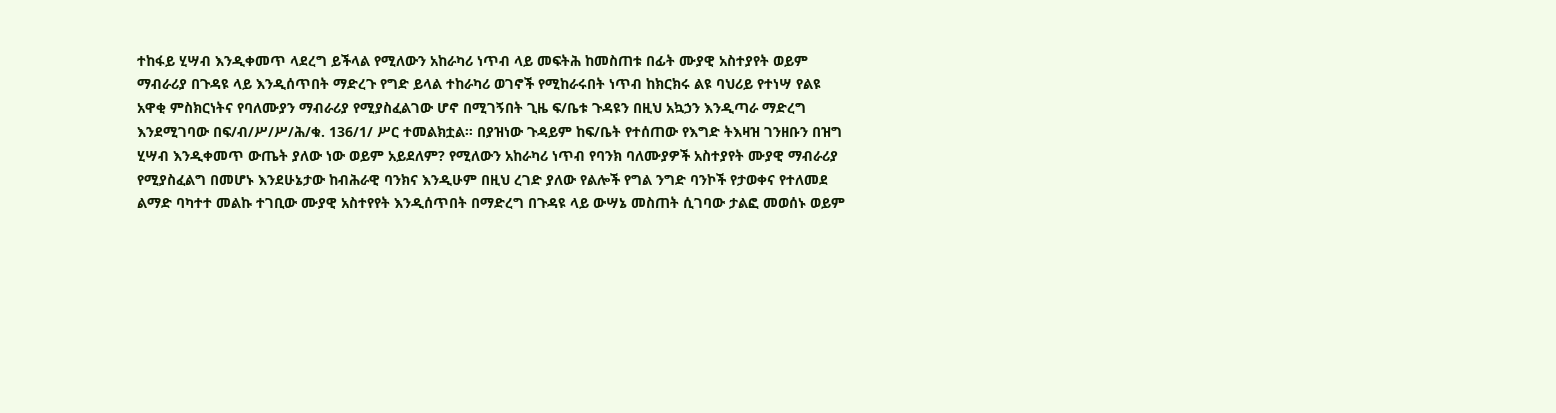ተከፋይ ሂሣብ እንዲቀመጥ ላደረግ ይችላል የሚለውን አከራካሪ ነጥብ ላይ መፍትሕ ከመስጠቱ በፊት ሙያዊ አስተያየት ወይም ማብራሪያ በጉዳዩ ላይ እንዲሰጥበት ማድረጉ የግድ ይላል ተከራካሪ ወገኖች የሚከራሩበት ነጥብ ከክርክሩ ልዩ ባህሪይ የተነሣ የልዩ አዋቂ ምስክርነትና የባለሙያን ማብራሪያ የሚያስፈልገው ሆኖ በሚገኝበት ጊዜ ፍ/ቤቱ ጉዳዩን በዚህ አኳኃን እንዲጣራ ማድረግ እንደሚገባው በፍ/ብ/ሥ/ሥ/ሕ/ቁ. 136/1/ ሥር ተመልክቷል። በያዝነው ጉዳይም ከፍ/ቤት የተሰጠው የእግድ ትእዛዝ ገንዘቡን በዝግ ሂሣብ እንዲቀመጥ ውጤት ያለው ነው ወይም አይደለም? የሚለውን አከራካሪ ነጥብ የባንክ ባለሙያዎች አስተያየት ሙያዊ ማብራሪያ የሚያስፈልግ በመሆኑ እንደሁኔታው ከብሕራዊ ባንክና እንዲሁም በዚህ ረገድ ያለው የልሎች የግል ንግድ ባንኮች የታወቀና የተለመደ ልማድ ባካተተ መልኩ ተገቢው ሙያዊ አስተየየት እንዲሰጥበት በማድረግ በጉዳዩ ላይ ውሣኔ መስጠት ሲገባው ታልፎ መወሰኑ ወይም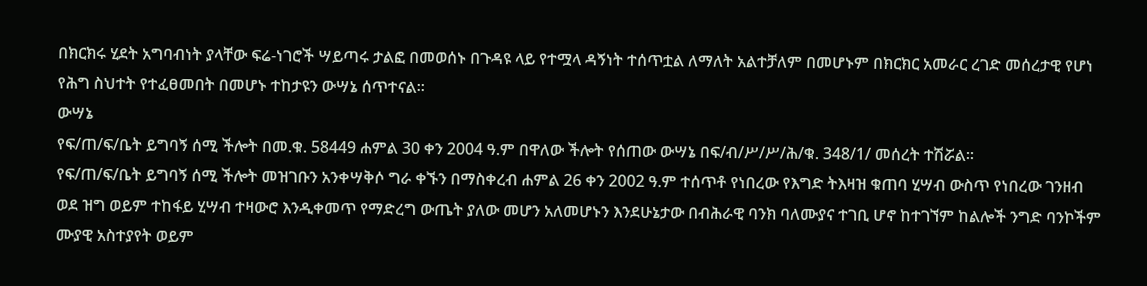በክርክሩ ሂደት አግባብነት ያላቸው ፍሬ-ነገሮች ሣይጣሩ ታልፎ በመወሰኑ በጉዳዩ ላይ የተሟላ ዳኝነት ተሰጥቷል ለማለት አልተቻለም በመሆኑም በክርክር አመራር ረገድ መሰረታዊ የሆነ የሕግ ስህተት የተፈፀመበት በመሆኑ ተከታዩን ውሣኔ ሰጥተናል።
ውሣኔ
የፍ/ጠ/ፍ/ቤት ይግባኝ ሰሚ ችሎት በመ.ቁ. 58449 ሐምል 30 ቀን 2004 ዓ.ም በዋለው ችሎት የሰጠው ውሣኔ በፍ/ብ/ሥ/ሥ/ሕ/ቁ. 348/1/ መሰረት ተሽሯል።
የፍ/ጠ/ፍ/ቤት ይግባኝ ሰሚ ችሎት መዝገቡን አንቀሣቅሶ ግራ ቀኙን በማስቀረብ ሐምል 26 ቀን 2002 ዓ.ም ተሰጥቶ የነበረው የእግድ ትእዛዝ ቁጠባ ሂሣብ ውስጥ የነበረው ገንዘብ ወደ ዝግ ወይም ተከፋይ ሂሣብ ተዛውሮ እንዲቀመጥ የማድረግ ውጤት ያለው መሆን አለመሆኑን እንደሁኔታው በብሕራዊ ባንክ ባለሙያና ተገቢ ሆኖ ከተገኘም ከልሎች ንግድ ባንኮችም ሙያዊ አስተያየት ወይም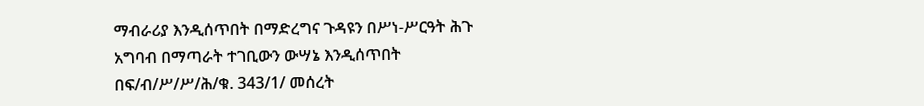ማብራሪያ እንዲሰጥበት በማድረግና ጉዳዩን በሥነ-ሥርዓት ሕጉ አግባብ በማጣራት ተገቢውን ውሣኔ እንዲሰጥበት በፍ/ብ/ሥ/ሥ/ሕ/ቁ. 343/1/ መሰረት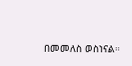በመመለስ ወስነናል።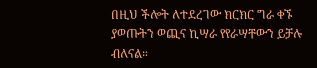በዚህ ችሎት ለተደረገው ክርክር ግራ ቀኙ ያወጡትን ወጪና ኪሣራ የየራሣቸውን ይቻሉ ብለናል።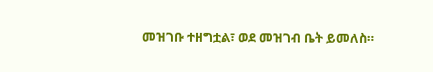መዝገቡ ተዘግቷል፣ ወደ መዝገብ ቤት ይመለስ።